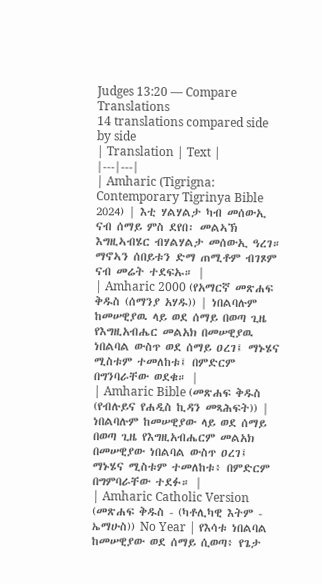Judges 13:20 — Compare Translations
14 translations compared side by side
| Translation | Text |
|---|---|
| Amharic (Tigrigna: Contemporary Tigrinya Bible 2024) | እቲ ሃልሃልታ ካብ መሰውኢ ናብ ሰማይ ምስ ደየበ፡ መልኣኽ እግዚኣብሄር ብሃልሃልታ መሰውኢ ዓረገ። ማኖኣን ሰበይቱን ድማ ጠሚቶም ብገጾም ናብ መሬት ተደፍኡ። |
| Amharic 2000 (የአማርኛ መጽሐፍ ቅዱስ (ሰማንያ አሃዱ)) | ነበልባሉም ከመሠዊያዉ ላይ ወደ ሰማይ በወጣ ጊዜ የእግዚአብሔር መልአክ በመሠዊያዉ ነበልባል ውስጥ ወደ ሰማይ ዐረገ፤ ማኑሄና ሚስቱም ተመለከቱ፤ በምድርም በግንባራቸው ወደቁ። |
| Amharic Bible (መጽሐፍ ቅዱስ (የብሉይና የሐዲስ ኪዳን መጻሕፍት)) | ነበልባሉም ከመሠዊያው ላይ ወደ ሰማይ በወጣ ጊዜ የእግዚአብሔርም መልአክ በመሠዊያው ነበልባል ውስጥ ዐረገ፤ ማኑሄና ሚስቱም ተመለከቱ፥ በምድርም በግምባራቸው ተደፉ። |
| Amharic Catholic Version (መጽሐፍ ቅዱስ - (ካቶሊካዊ እትም - ኤማሁስ)) No Year | የእሳቱ ነበልባል ከመሠዊያው ወደ ሰማይ ሲወጣ፥ የጌታ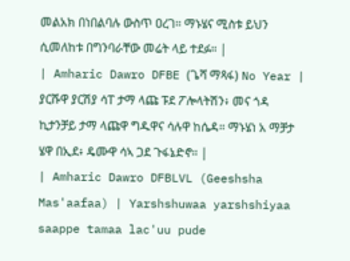መልአክ በነበልባሉ ውስጥ ዐረገ። ማኑሄና ሚስቱ ይህን ሲመለከቱ በግንባራቸው መሬት ላይ ተደፉ። |
| Amharic Dawro DFBE (ጌሻ ማጻፋ) No Year | ያርሹዋ ያርሽያ ሳፐ ታማ ላጩ ፑደ ፖሎላትሽን፥ መና ጎዳ ኪታንቻይ ታማ ላጩዋ ግዱዋና ሳሉዋ ከሴዳ። ማኑሄነ አ ማቻታ ሄዋ በኢደ፥ ዴሙዋ ሳኣ ጋደ ጉፋኔድኖ። |
| Amharic Dawro DFBLVL (Geeshsha Mas'aafaa) | Yarshshuwaa yarshshiyaa saappe tamaa lac'uu pude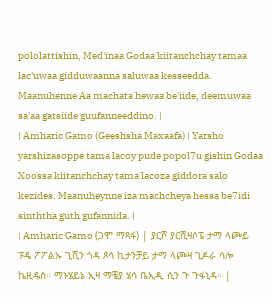pololattishin, Med'inaa Godaa kiitanchchay tamaa lac'uwaa gidduwaanna saluwaa kesseedda. Maanuhenne Aa machata hewaa be'iide, deemuwaa sa'aa gatsiide guufanneeddino. |
| Amharic Gamo (Geeshsha Maxaafa) | Yarsho yarshizasoppe tama lacoy pude popol7u gishin Godaa Xoossa kiitanchchay tama lacoza giddora salo kezides. Maanuheynne iza machcheya hessa be7idi sinththa guth gufannida. |
| Amharic Gamo (ጋሞ ማጻፋ) | ያርሾ ያርሺዛሶፔ ታማ ላጮይ ፑዴ ፖፖልኡ ጊሺን ጎዳ ጾሳ ኪታንቻይ ታማ ላጮዛ ጊዶራ ሳሎ ኬዚዴስ። ማኑሄይኔ ኢዛ ማቼያ ሄሳ ቤኢዲ ሲን ጉ ጉፋኒዳ። |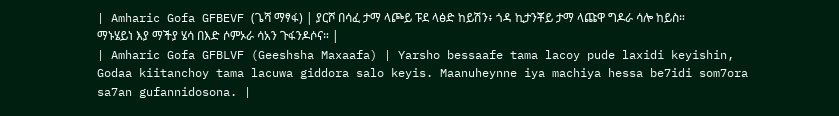| Amharic Gofa GFBEVF (ጌሻ ማፃፋ) | ያርሾ በሳፈ ታማ ላጮይ ፑደ ላፅድ ከይሽን፥ ጎዳ ኪታንቾይ ታማ ላጩዋ ግዶራ ሳሎ ከይስ። ማኑሄይነ እያ ማችያ ሄሳ በእድ ሶምኦራ ሳአን ጉፋንዶሶና። |
| Amharic Gofa GFBLVF (Geeshsha Maxaafa) | Yarsho bessaafe tama lacoy pude laxidi keyishin, Godaa kiitanchoy tama lacuwa giddora salo keyis. Maanuheynne iya machiya hessa be7idi som7ora sa7an gufannidosona. |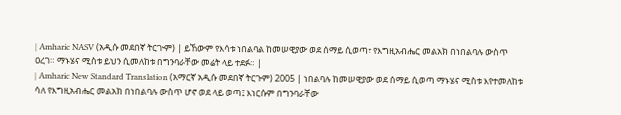| Amharic NASV (አዲሱ መደበኛ ትርጒም) | ይኸውም የእሳቱ ነበልባል ከመሠዊያው ወደ ሰማይ ሲወጣ፣ የእግዚአብሔር መልአክ በነበልባሉ ውስጥ ዐረገ። ማኑሄና ሚስቱ ይህን ሲመለከቱ በግንባራቸው መሬት ላይ ተደፉ። |
| Amharic New Standard Translation (አማርኛ አዲሱ መደበኛ ትርጉም) 2005 | ነበልባሉ ከመሠዊያው ወደ ሰማይ ሲወጣ ማኑሄና ሚስቱ እየተመለከቱ ሳለ የእግዚአብሔር መልአክ በነበልባሉ ውስጥ ሆኖ ወደ ላይ ወጣ፤ እነርሱም በግንባራቸው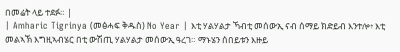በመሬት ላይ ተደፉ። |
| Amharic Tigrinya (መፅሓፍ ቅዱስ) No Year | እቲ ሃልሃልታ ኻብቲ መሰውኢ ናብ ሰማይ ክድይብ እንተሎ፥ እቲ መልኣኽ እግዚኣብሄር በቲ ውሽጢ ሃልሃልታ መሰውኢ ዓረገ። ማኑሄን ሰበይቱን እዙይ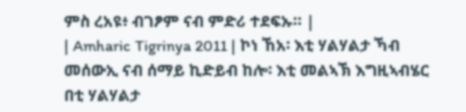ምስ ረአዩ፥ ብገፆም ናብ ምድሪ ተደፍኡ። |
| Amharic Tigrinya 2011 | ኮነ ኸአ፡ እቲ ሃልሃልታ ኻብ መሰውኢ ናብ ሰማይ ኪድይብ ከሎ፡ እቲ መልኣኽ እግዚኣብሄር በቲ ሃልሃልታ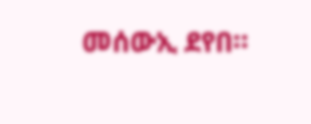መሰውኢ ደየበ።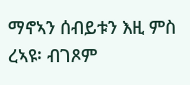ማኖኣን ሰብይቱን እዚ ምስ ረኣዩ፡ ብገጾም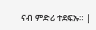ናብ ምድሪ ተደፍኡ። |